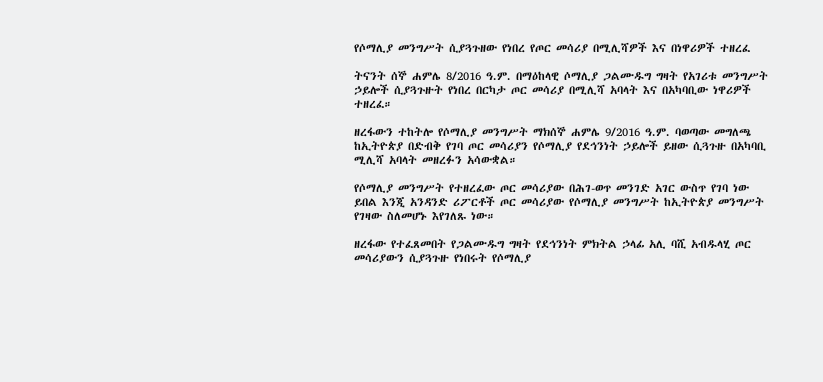የሶማሊያ መንግሥት ሲያጓጉዘው የነበረ የጦር መሳሪያ በሚሊሻዎች እና በነዋሪዎች ተዘረፈ

ትናንት ሰኞ ሐምሌ 8/2016 ዓ.ም. በማዕከላዊ ሶማሊያ ጋልሙዱግ ግዛት የአገሪቱ መንግሥት ኃይሎች ሲያጓጉዙት የነበረ በርካታ ጦር መሳሪያ በሚሊሻ አባላት እና በአካባቢው ነዋሪዎች ተዘረፈ።

ዘረፋውን ተከትሎ የሶማሊያ መንግሥት ማክሰኞ ሐምሌ 9/2016 ዓ.ም. ባወጣው መግለጫ ከኢትዮጵያ በድብቅ የገባ ጦር መሳሪያን የሶማሊያ የደኅንነት ኃይሎች ይዘው ሲጓጉዙ በአካባቢ ሚሊሻ አባላት መዘረፉን አሳውቋል።

የሶማሊያ መንግሥት የተዘረፈው ጦር መሳሪያው በሕገ-ወጥ መንገድ አገር ውስጥ የገባ ነው ይበል እንጂ አንዳንድ ሪፖርቶች ጦር መሳሪያው የሶማሊያ መንግሥት ከኢትዮጵያ መንግሥት የገዛው ስለመሆኑ እየገለጹ ነው።

ዘረፋው የተፈጸመበት የጋልሙዱግ ግዛት የደኅንነት ምክትል ኃላፊ አሊ ባሺ አብዱላሂ ጦር መሳሪያውን ሲያጓጉዙ የነበሩት የሶማሊያ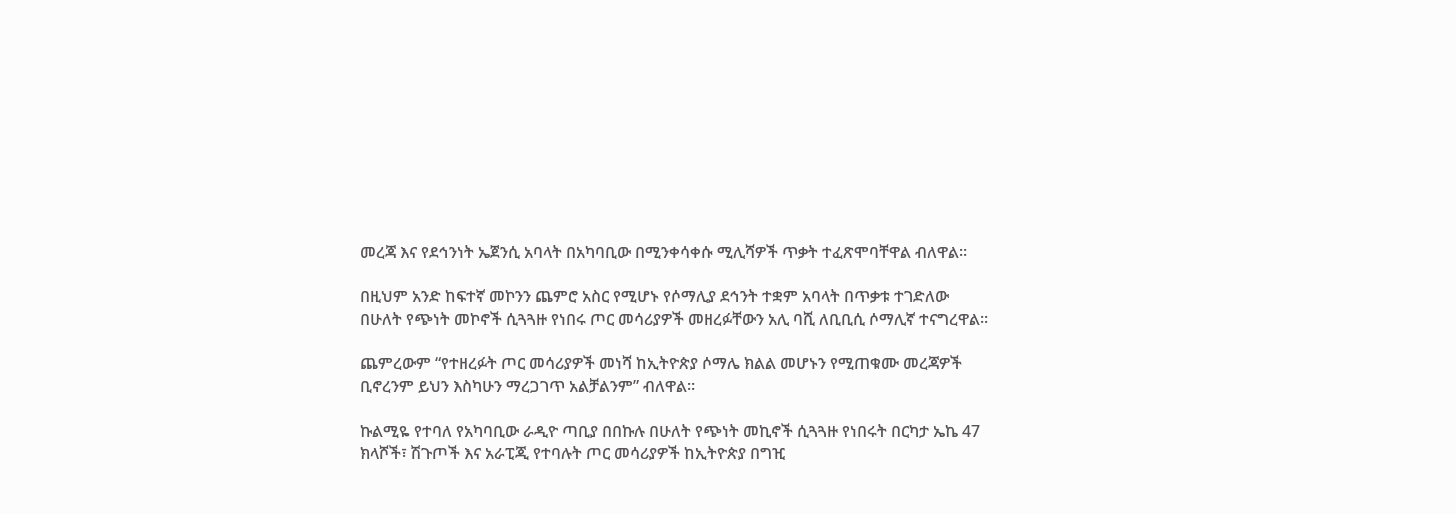መረጃ እና የደኅንነት ኤጀንሲ አባላት በአካባቢው በሚንቀሳቀሱ ሚሊሻዎች ጥቃት ተፈጽሞባቸዋል ብለዋል።

በዚህም አንድ ከፍተኛ መኮንን ጨምሮ አስር የሚሆኑ የሶማሊያ ደኅንት ተቋም አባላት በጥቃቱ ተገድለው በሁለት የጭነት መኮኖች ሲጓጓዙ የነበሩ ጦር መሳሪያዎች መዘረፉቸውን አሊ ባሺ ለቢቢሲ ሶማሊኛ ተናግረዋል።

ጨምረውም “የተዘረፉት ጦር መሳሪያዎች መነሻ ከኢትዮጵያ ሶማሌ ክልል መሆኑን የሚጠቁሙ መረጃዎች ቢኖረንም ይህን እስካሁን ማረጋገጥ አልቻልንም” ብለዋል።

ኩልሚዬ የተባለ የአካባቢው ራዲዮ ጣቢያ በበኩሉ በሁለት የጭነት መኪኖች ሲጓጓዙ የነበሩት በርካታ ኤኬ 47 ክላሾች፣ ሽጉጦች እና አራፒጂ የተባሉት ጦር መሳሪያዎች ከኢትዮጵያ በግዢ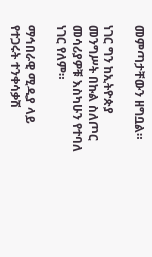መምጣታቸውን ዘግቧል።

ነገር ግን ከኢትዮጵያ መንግሥት በኩል ስለጦር መሳሪያዎቹ እስካሁን የተባለ ነገር የለም።

ማኅበራዊ ሚዲያ ላይ የተጋሩት ተንቀሳቃሽ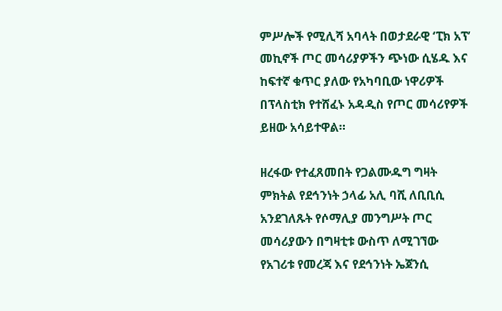ምሥሎች የሚሊሻ አባላት በወታደራዊ ‘ፒክ አፕ’ መኪኖች ጦር መሳሪያዎችን ጭነው ሲሄዱ እና ከፍተኛ ቁጥር ያለው የአካባቢው ነዋሪዎች በፕላስቲክ የተሸፈኑ አዳዲስ የጦር መሳሪየዎች ይዘው አሳይተዋል።

ዘረፋው የተፈጸመበት የጋልሙዱግ ግዛት ምክትል የደኅንነት ኃላፊ አሊ ባሺ ለቢቢሲ አንደገለጹት የሶማሊያ መንግሥት ጦር መሳሪያውን በግዛቲቱ ውስጥ ለሚገኘው የአገሪቱ የመረጃ እና የደኅንነት ኤጀንሲ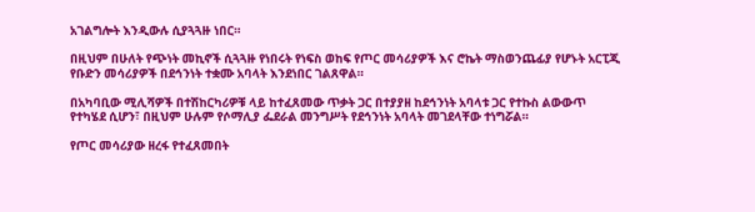አገልግሎት እንዲውሉ ሲያጓጓዙ ነበር።

በዚህም በሁለት የጭነት መኪኖች ሲጓጓዙ የነበሩት የነፍስ ወከፍ የጦር መሳሪያዎች እና ሮኬት ማስወንጨፊያ የሆኑት አርፒጂ የቡድን መሳሪያዎች በደኅንነት ተቋሙ አባላት እንደነበር ገልጸዋል።

በአካባቢው ሚሊሻዎች በተሽከርካሪዎቹ ላይ ከተፈጸመው ጥቃት ጋር በተያያዘ ከደኅንነት አባላቱ ጋር የተኩስ ልውውጥ የተካሄደ ሲሆን፣ በዚህም ሁሉም የሶማሊያ ፌደራል መንግሥት የደኅንነት አባላት መገደላቸው ተነግሯል።

የጦር መሳሪያው ዘረፋ የተፈጸመበት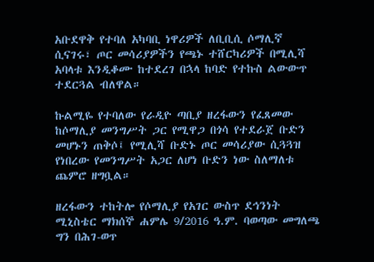አቡደዋቅ የተባለ አካባቢ ነዋሪዎች ለቢቢሲ ሶማሊኛ ሲናገሩ፣ ጦር መሳሪያዎችን የጫኑ ተሸርካሪዎች በሚሊሻ አባላቱ እንዲቆሙ ከተደረገ በኋላ ከባድ የተኩስ ልውውጥ ተደርጓል ብለዋል።

ኩልሚዬ የተባለው የራዲዮ ጣቢያ ዘረፋውን የፈጸመው ከሶማሊያ መንግሥት ጋር የሚዋጋ በጎሳ የተደራጀ ቡድን መሆኑን ጠቅሶ፤ የሚሊሻ ቡድኑ ጦር መሳሪያው ሲጓጓዝ የነበረው የመንግሥት አጋር ለሆነ ቡድን ነው ስለማለቱ ጨምሮ ዘግቧል።

ዘረፋውን ተከትሎ የሶማሊያ የአገር ውስጥ ደኅንነት ሚኒስቴር ማክሰኞ ሐምሌ 9/2016 ዓ.ም. ባወጣው መግለጫ ግን በሕገ-ወጥ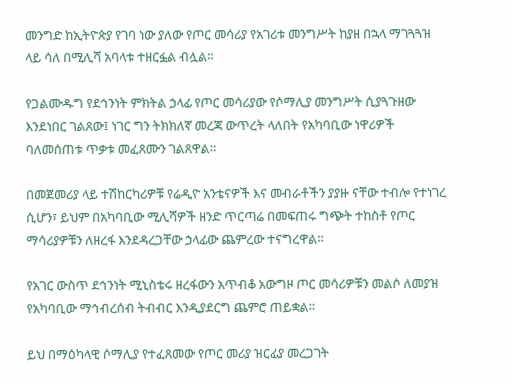መንግድ ከኢትዮጵያ የገባ ነው ያለው የጦር መሳሪያ የአገሪቱ መንግሥት ከያዘ በኋላ ማገጓጓዝ ላይ ሳለ በሚሊሻ አባላቱ ተዘርፏል ብሏል።

የጋልሙዱግ የደኅንነት ምክትል ኃላፊ የጦር መሳሪያው የሶማሊያ መንግሥት ሲያጓጉዘው እንደነበር ገልጸው፤ ነገር ግን ትክክለኛ መረጃ ውጥረት ላለበት የአካባቢው ነዋሪዎች ባለመሰጠቱ ጥቃቱ መፈጸሙን ገልጸዋል።

በመጀመሪያ ላይ ተሽከርካሪዎቹ የሬዲዮ አንቴናዎች እና መብራቶችን ያያዙ ናቸው ተብሎ የተነገረ ሲሆን፣ ይህም በአካባቢው ሚሊሻዎች ዘንድ ጥርጣሬ በመፍጠሩ ግጭት ተከስቶ የጦር ማሳሪያዎቹን ለዘረፋ እንደዳረጋቸው ኃላፊው ጨምረው ተናግረዋል።

የአገር ውስጥ ደኅንነት ሚኒስቴሩ ዘረፋውን አጥብቆ አውግዞ ጦር መሳሪዎቹን መልሶ ለመያዝ የአካባቢው ማኅብረሰብ ትብብር እንዲያደርግ ጨምሮ ጠይቋል።

ይህ በማዕካላዊ ሶማሊያ የተፈጸመው የጦር መሪያ ዝርፊያ መረጋገት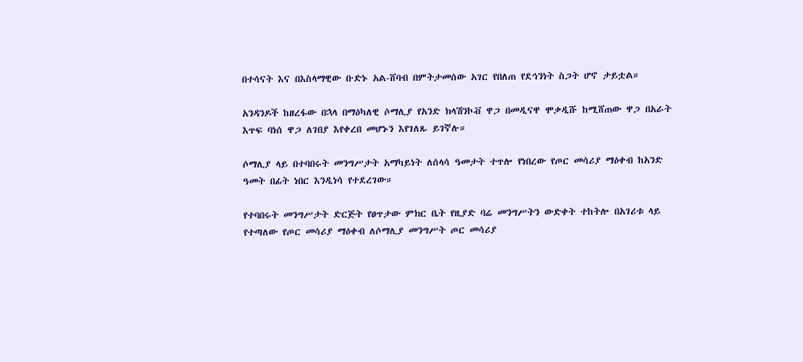በተሳናት እና በእስላማዊው ቡድኑ አል-ሸባብ በምትታመሰው አገር የበለጠ የደኅንነት ስጋት ሆኖ ታይቷል።

አንዳንዶች ከዘረፋው በኋላ በማዕካለዊ ሶማሊያ የአንድ ክላሽንኮቭ ዋጋ በመዲናዋ ሞቃዲሹ ከሚሸጠው ዋጋ በአራት እጥፍ ባነሰ ዋጋ ለገበያ እየቀረበ መሆኑን እየገለጹ ይገኛሉ።

ሶማሊያ ላይ በተባበሩት መንግሥታት አማካይነት ለሰላሳ ዓመታት ተጥሎ የነበረው የጦር መሳሪያ ማዕቀብ ከአንድ ዓመት በፊት ነበር እንዲነሳ የተደረገው።

የተባበሩት መንግሥታት ድርጅት የፀጥታው ምክር ቤት የዚያድ ባሬ መንግሥትን ውድቀት ተከትሎ በአገሪቱ ላይ የተጣለው የጦር መሳሪያ ማዕቀብ ለሶማሊያ መንግሥት ጦር መሳሪያ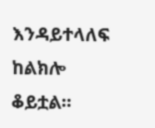እንዳይተላለፍ ከልክሎ ቆይቷል።